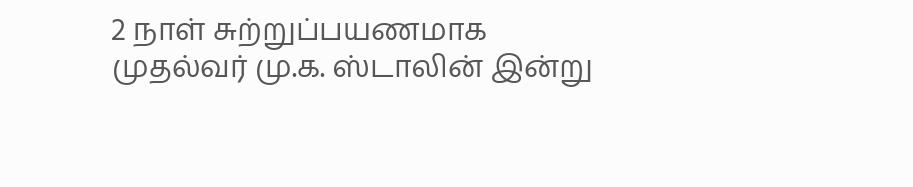2 நாள் சுற்றுப்பயணமாக முதல்வர் மு.க. ஸ்டாலின் இன்று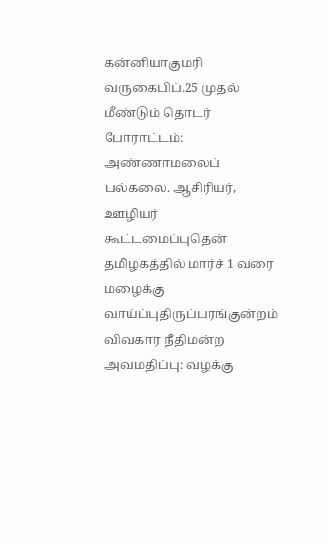கன்னியாகுமரி வருகைபிப்.25 முதல் மீண்டும் தொடர் போராட்டம்: அண்ணாமலைப் பல்கலை. ஆசிரியர், ஊழியர் கூட்டமைப்புதென் தமிழகத்தில் மார்ச் 1 வரை மழைக்கு வாய்ப்புதிருப்பரங்குன்றம் விவகார நீதிமன்ற அவமதிப்பு: வழக்கு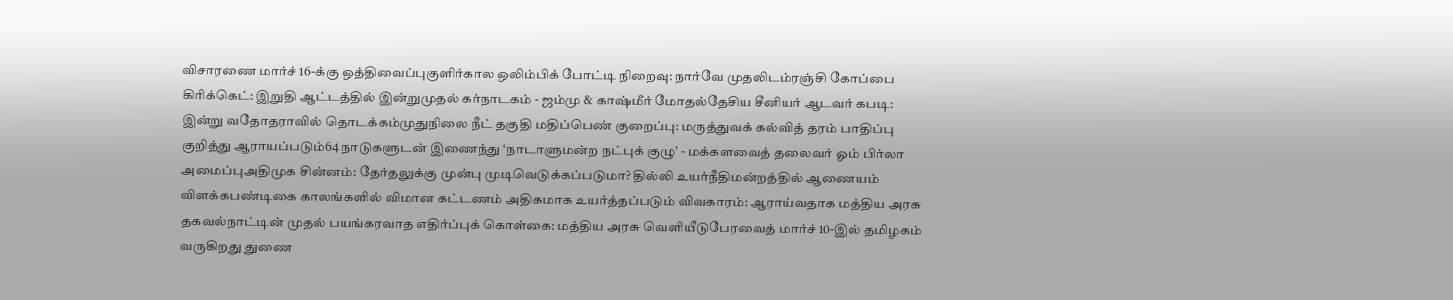விசாரணை மார்ச் 16-க்கு ஒத்திவைப்புகுளிர்கால ஒலிம்பிக் போட்டி நிறைவு: நார்வே முதலிடம்ரஞ்சி கோப்பை கிரிக்கெட்: இறுதி ஆட்டத்தில் இன்றுமுதல் கர்நாடகம் - ஜம்மு & காஷ்மீர் மோதல்தேசிய சீனியர் ஆடவர் கபடி: இன்று வதோதராவில் தொடக்கம்முதுநிலை நீட் தகுதி மதிப்பெண் குறைப்பு: மருத்துவக் கல்வித் தரம் பாதிப்பு குறித்து ஆராயப்படும்64 நாடுகளுடன் இணைந்து ‘நாடாளுமன்ற நட்புக் குழு’ - மக்களவைத் தலைவர் ஓம் பிர்லா அமைப்புஅதிமுக சின்னம்: தேர்தலுக்கு முன்பு முடிவெடுக்கப்படுமா? தில்லி உயர்நீதிமன்றத்தில் ஆணையம் விளக்கபண்டிகை காலங்களில் விமான கட்டணம் அதிகமாக உயர்த்தப்படும் விவகாரம்: ஆராய்வதாக மத்திய அரசு தகவல்நாட்டின் முதல் பயங்கரவாத எதிர்ப்புக் கொள்கை: மத்திய அரசு வெளியீடுபேரவைத் மார்ச் 10-இல் தமிழகம் வருகிறது துணை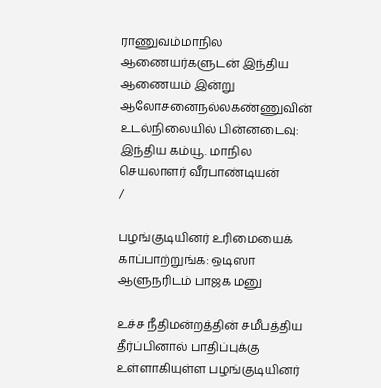ராணுவம்மாநில ஆணையர்களுடன் இந்திய ஆணையம் இன்று ஆலோசனைநல்லகண்ணுவின் உடல்நிலையில் பின்னடைவு: இந்திய கம்யூ. மாநில செயலாளர் வீரபாண்டியன்
/

பழங்குடியினர் உரிமையைக் காப்பாற்றுங்க: ஒடிஸா ஆளுநரிடம் பாஜக மனு

உச்ச நீதிமன்றத்தின் சமீபத்திய தீர்ப்பினால் பாதிப்புக்கு உள்ளாகியுள்ள பழங்குடியினர்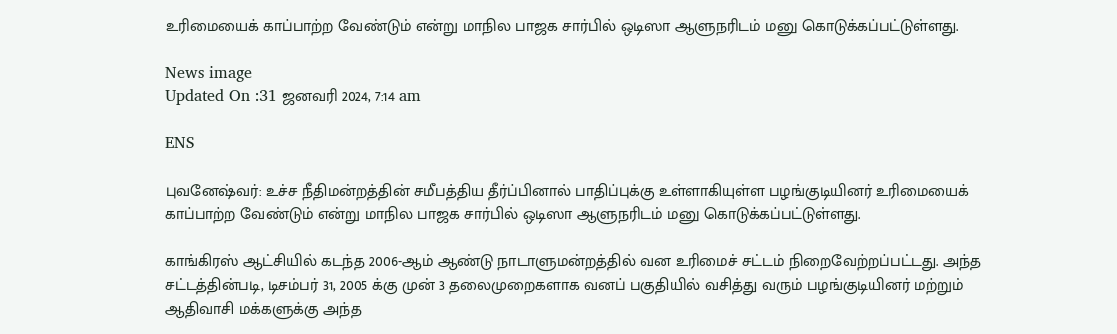உரிமையைக் காப்பாற்ற வேண்டும் என்று மாநில பாஜக சார்பில் ஒடிஸா ஆளுநரிடம் மனு கொடுக்கப்பட்டுள்ளது.

News image
Updated On :31 ஜனவரி 2024, 7:14 am

ENS

புவனேஷ்வர்: உச்ச நீதிமன்றத்தின் சமீபத்திய தீர்ப்பினால் பாதிப்புக்கு உள்ளாகியுள்ள பழங்குடியினர் உரிமையைக் காப்பாற்ற வேண்டும் என்று மாநில பாஜக சார்பில் ஒடிஸா ஆளுநரிடம் மனு கொடுக்கப்பட்டுள்ளது.

காங்கிரஸ் ஆட்சியில் கடந்த 2006-ஆம் ஆண்டு நாடாளுமன்றத்தில் வன உரிமைச் சட்டம் நிறைவேற்றப்பட்டது. அந்த சட்டத்தின்படி, டிசம்பர் 31, 2005 க்கு முன் 3 தலைமுறைகளாக வனப் பகுதியில் வசித்து வரும் பழங்குடியினர் மற்றும் ஆதிவாசி மக்களுக்கு அந்த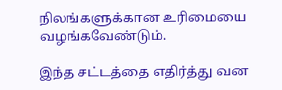நிலங்களுக்கான உரிமையை வழங்கவேண்டும்.

இந்த சட்டத்தை எதிர்த்து வன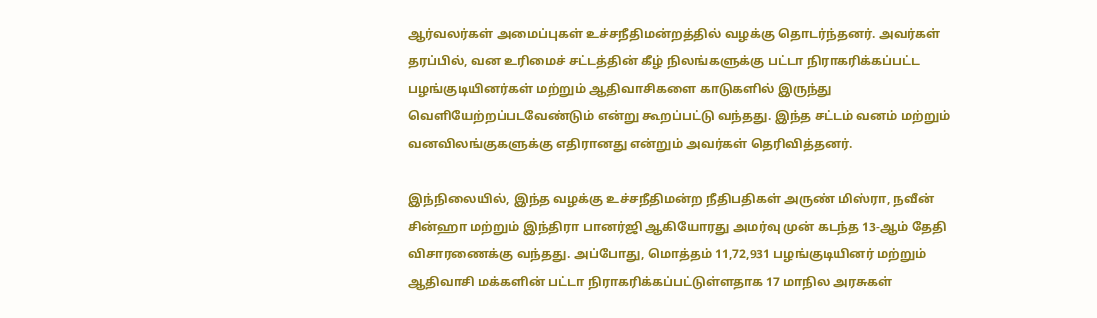ஆர்வலர்கள் அமைப்புகள் உச்சநீதிமன்றத்தில் வழக்கு தொடர்ந்தனர். அவர்கள் தரப்பில், வன உரிமைச் சட்டத்தின் கீழ் நிலங்களுக்கு பட்டா நிராகரிக்கப்பட்ட பழங்குடியினர்கள் மற்றும் ஆதிவாசிகளை காடுகளில் இருந்து வெளியேற்றப்படவேண்டும் என்று கூறப்பட்டு வந்தது. இந்த சட்டம் வனம் மற்றும் வனவிலங்குகளுக்கு எதிரானது என்றும் அவர்கள் தெரிவித்தனர்.

இந்நிலையில், இந்த வழக்கு உச்சநீதிமன்ற நீதிபதிகள் அருண் மிஸ்ரா, நவீன் சின்ஹா மற்றும் இந்திரா பானர்ஜி ஆகியோரது அமர்வு முன் கடந்த 13-ஆம் தேதி விசாரணைக்கு வந்தது. அப்போது, மொத்தம் 11,72,931 பழங்குடியினர் மற்றும் ஆதிவாசி மக்களின் பட்டா நிராகரிக்கப்பட்டுள்ளதாக 17 மாநில அரசுகள்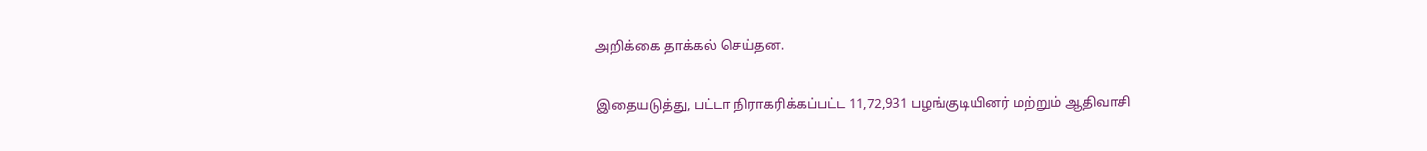அறிக்கை தாக்கல் செய்தன.

இதையடுத்து, பட்டா நிராகரிக்கப்பட்ட 11,72,931 பழங்குடியினர் மற்றும் ஆதிவாசி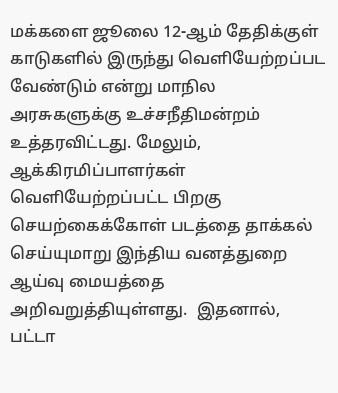மக்களை ஜூலை 12-ஆம் தேதிக்குள் காடுகளில் இருந்து வெளியேற்றப்பட வேண்டும் என்று மாநில அரசுகளுக்கு உச்சநீதிமன்றம் உத்தரவிட்டது. மேலும், ஆக்கிரமிப்பாளர்கள் வெளியேற்றப்பட்ட பிறகு செயற்கைக்கோள் படத்தை தாக்கல் செய்யுமாறு இந்திய வனத்துறை ஆய்வு மையத்தை அறிவறுத்தியுள்ளது.  இதனால், பட்டா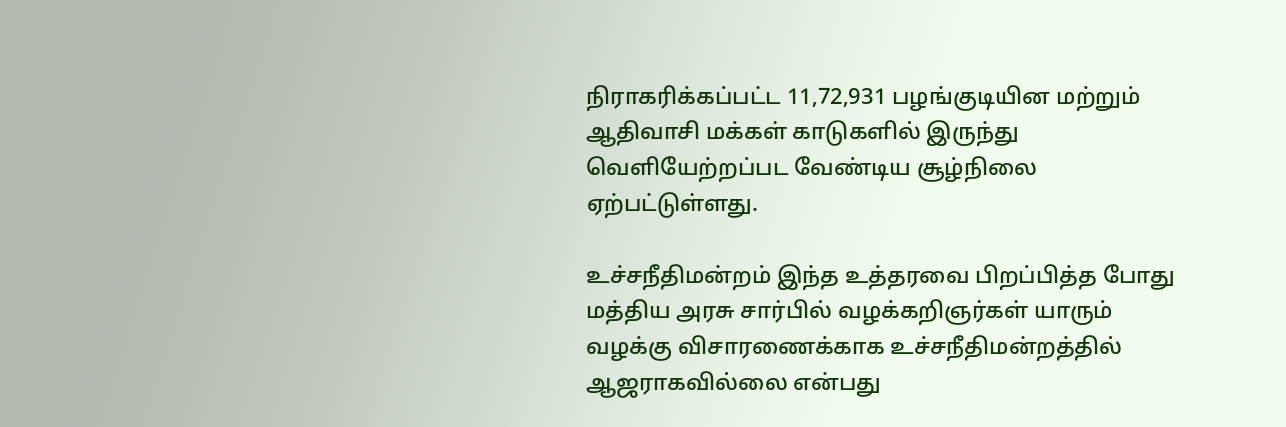நிராகரிக்கப்பட்ட 11,72,931 பழங்குடியின மற்றும் ஆதிவாசி மக்கள் காடுகளில் இருந்து வெளியேற்றப்பட வேண்டிய சூழ்நிலை ஏற்பட்டுள்ளது.

உச்சநீதிமன்றம் இந்த உத்தரவை பிறப்பித்த போது மத்திய அரசு சார்பில் வழக்கறிஞர்கள் யாரும் வழக்கு விசாரணைக்காக உச்சநீதிமன்றத்தில் ஆஜராகவில்லை என்பது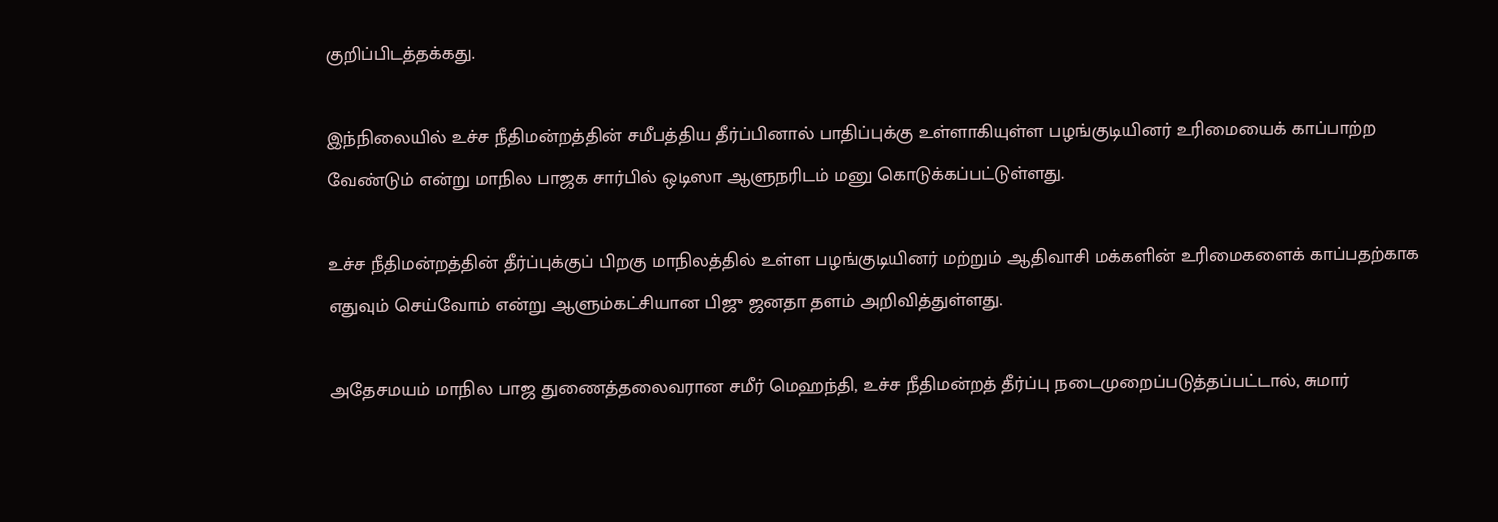குறிப்பிடத்தக்கது.

இந்நிலையில் உச்ச நீதிமன்றத்தின் சமீபத்திய தீர்ப்பினால் பாதிப்புக்கு உள்ளாகியுள்ள பழங்குடியினர் உரிமையைக் காப்பாற்ற வேண்டும் என்று மாநில பாஜக சார்பில் ஒடிஸா ஆளுநரிடம் மனு கொடுக்கப்பட்டுள்ளது.

உச்ச நீதிமன்றத்தின் தீர்ப்புக்குப் பிறகு மாநிலத்தில் உள்ள பழங்குடியினர் மற்றும் ஆதிவாசி மக்களின் உரிமைகளைக் காப்பதற்காக எதுவும் செய்வோம் என்று ஆளும்கட்சியான பிஜு ஜனதா தளம் அறிவித்துள்ளது.

அதேசமயம் மாநில பாஜ துணைத்தலைவரான சமீர் மெஹந்தி, உச்ச நீதிமன்றத் தீர்ப்பு நடைமுறைப்படுத்தப்பட்டால், சுமார்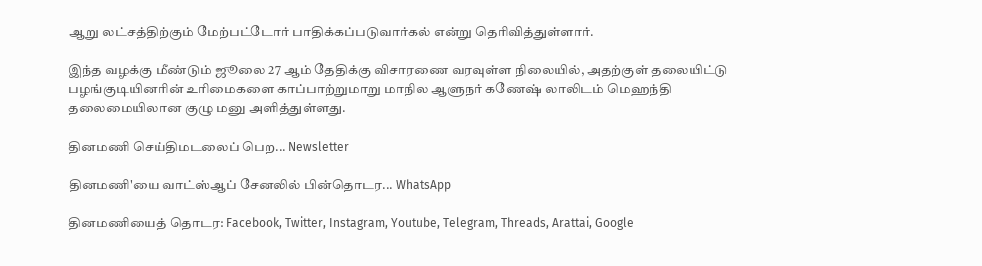ஆறு லட்சத்திற்கும் மேற்பட்டோர் பாதிக்கப்படுவார்கல் என்று தெரிவித்துள்ளார்.

இந்த வழக்கு மீண்டும் ஜூலை 27 ஆம் தேதிக்கு விசாரணை வரவுள்ள நிலையில், அதற்குள் தலையிட்டு பழங்குடியினரின் உரிமைகளை காப்பாற்றுமாறு மாநில ஆளுநர் கணேஷ் லாலிடம் மெஹந்தி தலைமையிலான குழு மனு அளித்துள்ளது.

தினமணி செய்திமடலைப் பெற... Newsletter

தினமணி'யை வாட்ஸ்ஆப் சேனலில் பின்தொடர... WhatsApp

தினமணியைத் தொடர: Facebook, Twitter, Instagram, Youtube, Telegram, Threads, Arattai, Google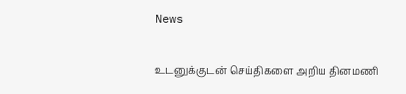News

உடனுக்குடன் செய்திகளை அறிய தினமணி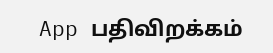App பதிவிறக்கம்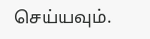செய்யவும்.